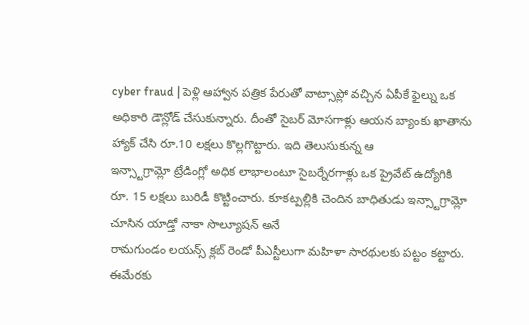cyber fraud | పెళ్లి ఆహ్వాన పత్రిక పేరుతో వాట్సాప్లో వచ్చిన ఏపీకే ఫైల్ను ఒక అధికారి డౌన్లోడ్ చేసుకున్నారు. దీంతో సైబర్ మోసగాళ్లు ఆయన బ్యాంకు ఖాతాను హ్యాక్ చేసి రూ.10 లక్షలు కొల్లగొట్టారు. ఇది తెలుసుకున్న ఆ
ఇన్స్టాగ్రామ్లో ట్రేడింగ్లో అధిక లాభాలంటూ సైబర్నేరగాళ్లు ఒక ప్రైవేట్ ఉద్యోగికి రూ. 15 లక్షలు బురిడీ కొట్టించారు. కూకట్పల్లికి చెందిన బాధితుడు ఇన్స్టాగ్రామ్లో చూసిన యాడ్తో నాకా సొల్యూషన్ అనే
రామగుండం లయన్స్ క్లబ్ రెండో పీఎస్టీలుగా మహిళా సారథులకు పట్టం కట్టారు. ఈమేరకు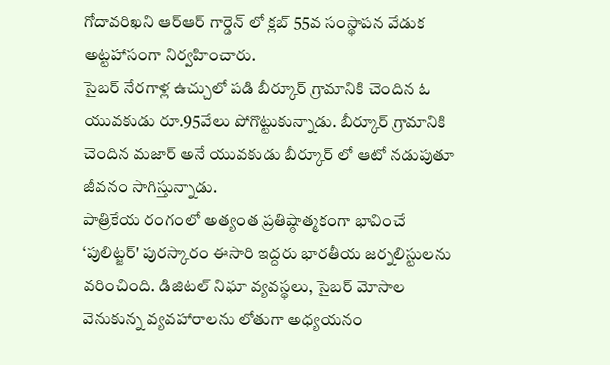గోదావరిఖని ఆర్ఆర్ గార్డెన్ లో క్లబ్ 55వ సంస్థాపన వేడుక అట్టహాసంగా నిర్వహించారు.
సైబర్ నేరగాళ్ల ఉచ్చులో పడి బీర్కూర్ గ్రామానికి చెందిన ఓ యువకుడు రూ.95వేలు పోగొట్టుకున్నాడు. బీర్కూర్ గ్రామానికి చెందిన మజార్ అనే యువకుడు బీర్కూర్ లో ఆటో నడుపుతూ జీవనం సాగిస్తున్నాడు.
పాత్రికేయ రంగంలో అత్యంత ప్రతిష్ఠాత్మకంగా భావించే ‘పులిట్జర్' పురస్కారం ఈసారి ఇద్దరు భారతీయ జర్నలిస్టులను వరించింది. డిజిటల్ నిఘా వ్యవస్థలు, సైబర్ మోసాల వెనుకున్న వ్యవహారాలను లోతుగా అధ్యయనం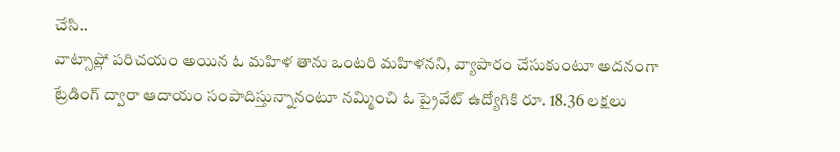చేసి..
వాట్సాప్లో పరిచయం అయిన ఓ మహిళ తాను ఒంటరి మహిళనని, వ్యాపారం చేసుకుంటూ అదనంగా ట్రేడింగ్ ద్వారా ఆదాయం సంపాదిస్తున్నానంటూ నమ్మించి ఓ ప్రైవేట్ ఉద్యోగికి రూ. 18.36 లక్షలు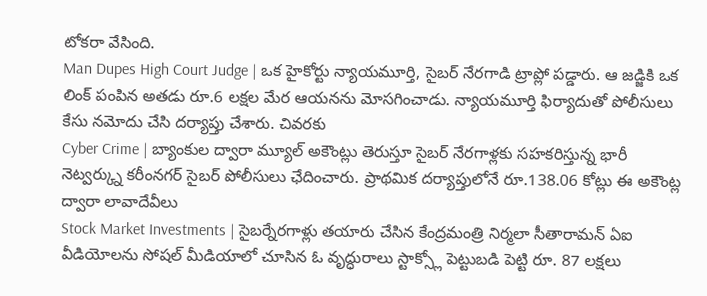టోకరా వేసింది.
Man Dupes High Court Judge | ఒక హైకోర్టు న్యాయమూర్తి, సైబర్ నేరగాడి ట్రాప్లో పడ్డారు. ఆ జడ్జికి ఒక లింక్ పంపిన అతడు రూ.6 లక్షల మేర ఆయనను మోసగించాడు. న్యాయమూర్తి ఫిర్యాదుతో పోలీసులు కేసు నమోదు చేసి దర్యాప్తు చేశారు. చివరకు
Cyber Crime | బ్యాంకుల ద్వారా మ్యూల్ అకౌంట్లు తెరుస్తూ సైబర్ నేరగాళ్లకు సహకరిస్తున్న భారీ నెట్వర్క్ను కరీంనగర్ సైబర్ పోలీసులు ఛేదించారు. ప్రాథమిక దర్యాప్తులోనే రూ.138.06 కోట్లు ఈ అకౌంట్ల ద్వారా లావాదేవీలు
Stock Market Investments | సైబర్నేరగాళ్లు తయారు చేసిన కేంద్రమంత్రి నిర్మలా సీతారామన్ ఏఐ వీడియోలను సోషల్ మీడియాలో చూసిన ఓ వృద్ధురాలు స్టాక్స్లో పెట్టుబడి పెట్టి రూ. 87 లక్షలు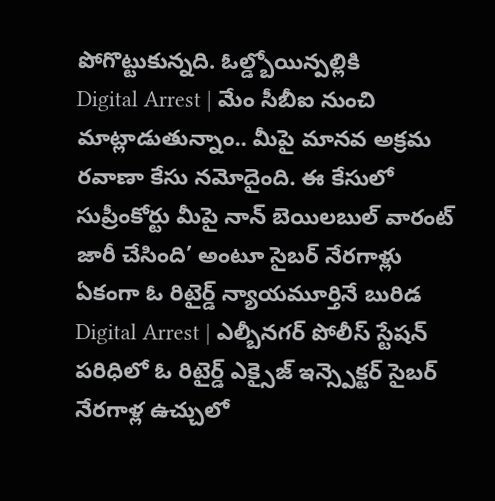పోగొట్టుకున్నది. ఓల్డ్బోయిన్పల్లికి
Digital Arrest | మేం సీబీఐ నుంచి మాట్లాడుతున్నాం.. మీపై మానవ అక్రమ రవాణా కేసు నమోదైంది. ఈ కేసులో సుప్రీంకోర్టు మీపై నాన్ బెయిలబుల్ వారంట్ జారీ చేసింది’ అంటూ సైబర్ నేరగాళ్లు ఏకంగా ఓ రిటైర్డ్ న్యాయమూర్తినే బురిడ
Digital Arrest | ఎల్బీనగర్ పోలీస్ స్టేషన్ పరిధిలో ఓ రిటైర్డ్ ఎక్సైజ్ ఇన్స్పెక్టర్ సైబర్ నేరగాళ్ల ఉచ్చులో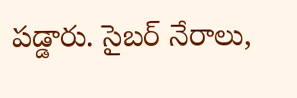పడ్డారు. సైబర్ నేరాలు,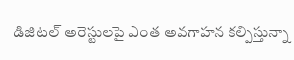డిజిటల్ అరెస్టులపై ఎంత అవగాహన కల్పిస్తున్నా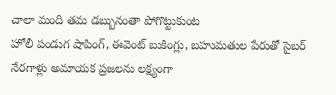చాలా మంది తమ డబ్బునంతా పోగొట్టుకుంట
హోలీ పండుగ షాపింగ్, ఈవెంట్ బుకింగ్లు, బహుమతుల పేరుతో సైబర్ నేరగాళ్లు అమాయక ప్రజలను లక్ష్యంగా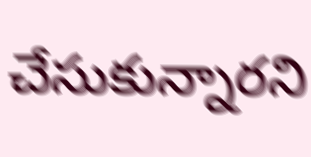చేసుకున్నారని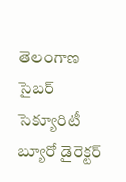తెలంగాణ సైబర్ సెక్యూరిటీ బ్యూరో డైరెక్టర్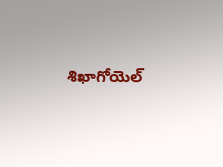శిఖాగోయెల్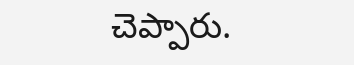చెప్పారు.